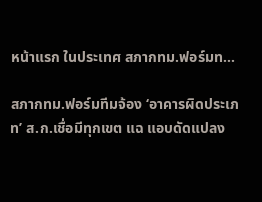หน้าแรก ในประเทศ สภากทม.ฟอร์มท...

สภากทม.ฟอร์มทีมจ้อง ‘อาคารผิดประเภท’ ส.ก.เชื่อมีทุกเขต แฉ แอบดัดแปลง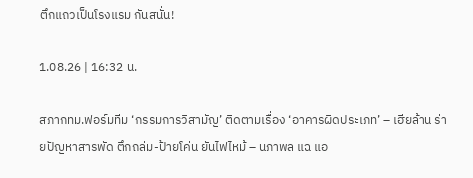ตึกแถวเป็นโรงแรม กันสนั่น!

1.08.26 | 16:32 น.

สภากทม.ฟอร์มทีม ‘กรรมการวิสามัญ’ ติดตามเรื่อง ‘อาคารผิดประเภท’ – เฮียล้าน ร่ายปัญหาสารพัด ตึกถล่ม-ป้ายโค่น ยันไฟไหม้ – นภาพล แฉ แอ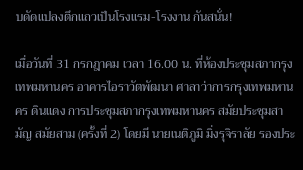บดัดแปลงตึกแถวเป็นโรงแรม-โรงงาน กันสนั่น!

เมื่อวันที่ 31 กรกฎาคม เวลา 16.00 น. ที่ห้องประชุมสภากรุงเทพมหานคร อาคารไอราวัตพัฒนา ศาลาว่าการกรุงเทพมหานคร ดินแดง การประชุมสภากรุงเทพมหานคร สมัยประชุมสามัญ สมัยสาม (ครั้งที่ 2) โดยมี นายเนติภูมิ มิ่งรุจิราลัย รองประ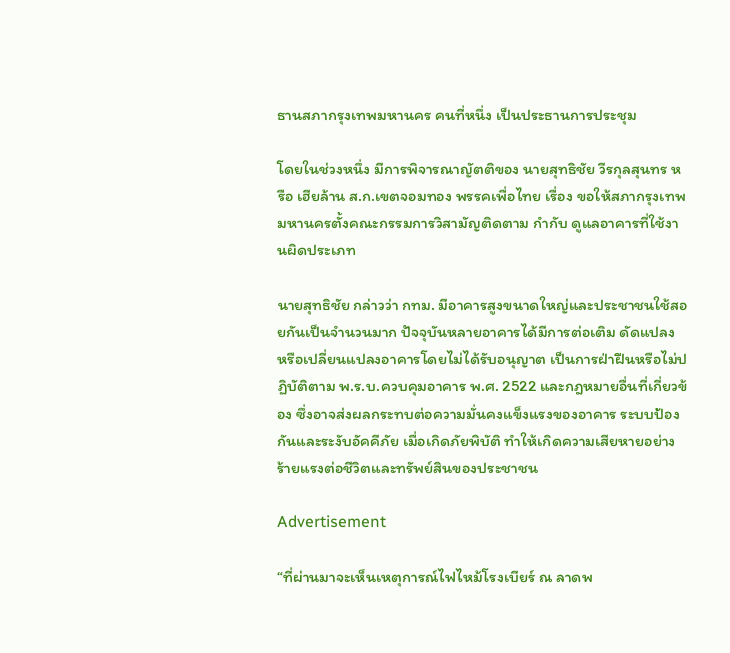ธานสภากรุงเทพมหานคร คนที่หนึ่ง เป็นประธานการประชุม

โดยในช่วงหนึ่ง มีการพิจารณาญัตติของ นายสุทธิชัย วีรกุลสุนทร หรือ เฮียล้าน ส.ก.เขตจอมทอง พรรคเพื่อไทย เรื่อง ขอให้สภากรุงเทพมหานครตั้งคณะกรรมการวิสามัญติดตาม กำกับ ดูแลอาคารที่ใช้งานผิดประเภท

นายสุทธิชัย กล่าวว่า กทม. มีอาคารสูงขนาดใหญ่และประชาชนใช้สอยกันเป็นจำนวนมาก ปัจจุบันหลายอาคารได้มีการต่อเติม ดัดแปลง หรือเปลี่ยนแปลงอาคารโดยไม่ได้รับอนุญาต เป็นการฝ่าฝืนหรือไม่ปฏิบัติตาม พ.ร.บ.ควบคุมอาคาร พ.ศ. 2522 และกฎหมายอื่นที่เกี่ยวข้อง ซึ่งอาจส่งผลกระทบต่อความมั่นคงแข็งแรงของอาคาร ระบบป้องกันและระงับอัคคีภัย เมื่อเกิดภัยพิบัติ ทำให้เกิดความเสียหายอย่างร้ายแรงต่อชีวิตและทรัพย์สินของประชาชน

Advertisement

“ที่ผ่านมาจะเห็นเหตุการณ์ไฟไหม้โรงเบียร์ ณ ลาดพ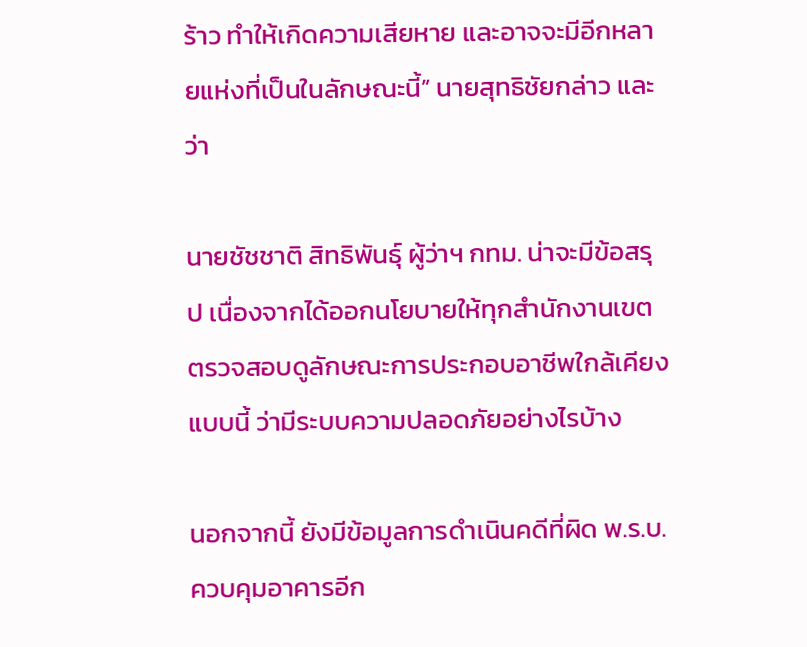ร้าว ทำให้เกิดความเสียหาย และอาจจะมีอีกหลายแห่งที่เป็นในลักษณะนี้” นายสุทธิชัยกล่าว และว่า

นายชัชชาติ สิทธิพันธุ์ ผู้ว่าฯ กทม. น่าจะมีข้อสรุป เนื่องจากได้ออกนโยบายให้ทุกสำนักงานเขตตรวจสอบดูลักษณะการประกอบอาชีพใกล้เคียงแบบนี้ ว่ามีระบบความปลอดภัยอย่างไรบ้าง

นอกจากนี้ ยังมีข้อมูลการดำเนินคดีที่ผิด พ.ร.บ.ควบคุมอาคารอีก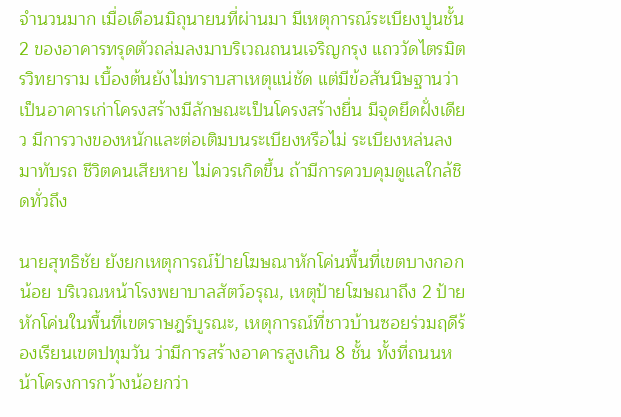จำนวนมาก เมื่อเดือนมิถุนายนที่ผ่านมา มีเหตุการณ์ระเบียงปูนชั้น 2 ของอาคารทรุดตัวถล่มลงมาบริเวณถนนเจริญกรุง แถววัดไตรมิตรวิทยาราม เบื้องต้นยังไม่ทราบสาเหตุแน่ชัด แต่มีข้อสันนิษฐานว่าเป็นอาคารเก่าโครงสร้างมีลักษณะเป็นโครงสร้างยื่น มีจุดยึดฝั่งเดียว มีการวางของหนักและต่อเติมบนระเบียงหรือไม่ ระเบียงหล่นลงมาทับรถ ชีวิตคนเสียหาย ไม่ควรเกิดขึ้น ถ้ามีการควบคุมดูแลใกล้ชิดทั่วถึง

นายสุทธิชัย ยังยกเหตุการณ์ป้ายโฆษณาหักโค่นพื้นที่เขตบางกอกน้อย บริเวณหน้าโรงพยาบาลสัตว์อรุณ, เหตุป้ายโฆษณาถึง 2 ป้ายหักโค่นในพื้นที่เขตราษฎร์บูรณะ, เหตุการณ์ที่ชาวบ้านซอยร่วมฤดีร้องเรียนเขตปทุมวัน ว่ามีการสร้างอาคารสูงเกิน 8 ชั้น ทั้งที่ถนนหน้าโครงการกว้างน้อยกว่า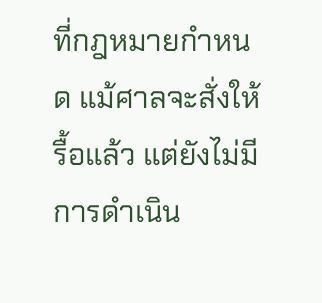ที่กฎหมายกำหนด แม้ศาลจะสั่งให้รื้อแล้ว แต่ยังไม่มีการดำเนิน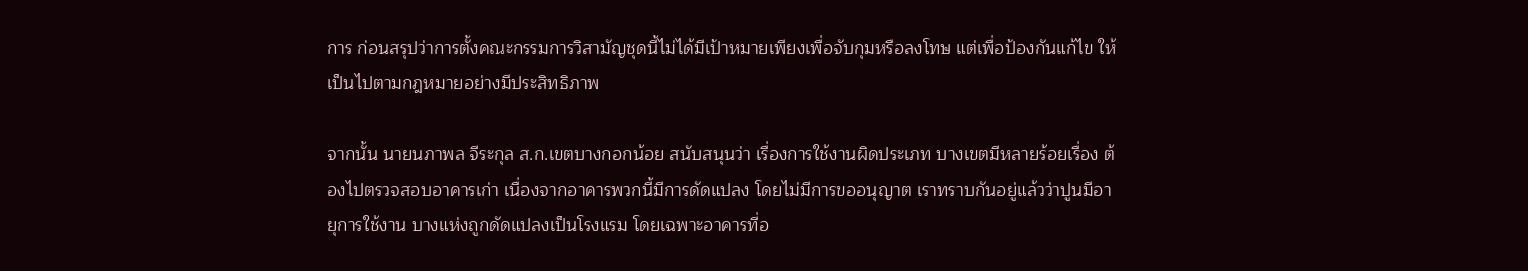การ ก่อนสรุปว่าการตั้งคณะกรรมการวิสามัญชุดนี้ไม่ได้มีเป้าหมายเพียงเพื่อจับกุมหรือลงโทษ แต่เพื่อป้องกันแก้ไข ให้เป็นไปตามกฎหมายอย่างมีประสิทธิภาพ

จากนั้น นายนภาพล จีระกุล ส.ก.เขตบางกอกน้อย สนับสนุนว่า เรื่องการใช้งานผิดประเภท บางเขตมีหลายร้อยเรื่อง ต้องไปตรวจสอบอาคารเก่า เนื่องจากอาคารพวกนี้มีการดัดแปลง โดยไม่มีการขออนุญาต เราทราบกันอยู่แล้วว่าปูนมีอายุการใช้งาน บางแห่งถูกดัดแปลงเป็นโรงแรม โดยเฉพาะอาคารที่อ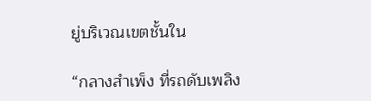ยู่บริเวณเขตชั้นใน

“กลางสำเพ็ง ที่รถดับเพลิง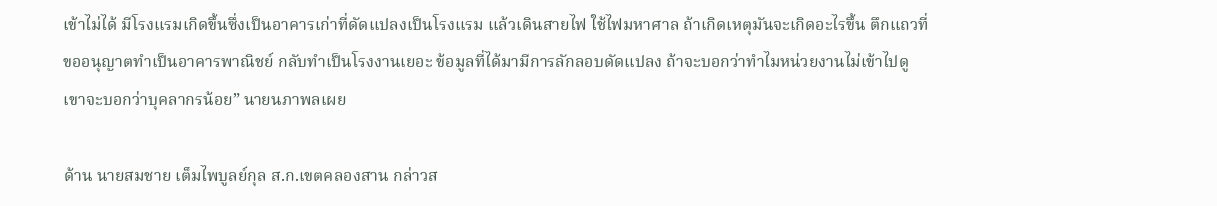เข้าไม่ได้ มีโรงแรมเกิดขึ้นซึ่งเป็นอาคารเก่าที่ดัดแปลงเป็นโรงแรม แล้วเดินสายไฟ ใช้ไฟมหาศาล ถ้าเกิดเหตุมันจะเกิดอะไรขึ้น ตึกแถวที่ขออนุญาตทำเป็นอาคารพาณิชย์ กลับทำเป็นโรงงานเยอะ ข้อมูลที่ได้มามีการลักลอบดัดแปลง ถ้าจะบอกว่าทำไมหน่วยงานไม่เข้าไปดู เขาจะบอกว่าบุคลากรน้อย” นายนภาพลเผย

ด้าน นายสมชาย เต็มไพบูลย์กุล ส.ก.เขตคลองสาน กล่าวส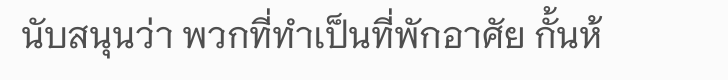นับสนุนว่า พวกที่ทำเป็นที่พักอาศัย กั้นห้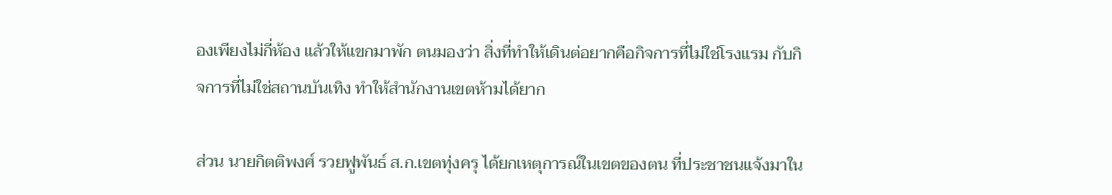องเพียงไม่กี่ห้อง แล้วให้แขกมาพัก ตนมองว่า สิ่งที่ทำให้เดินต่อยากคือกิจการที่ไม่ใช่โรงแรม กับกิจการที่ไม่ใช่สถานบันเทิง ทำให้สำนักงานเขตห้ามได้ยาก

ส่วน นายกิตติพงศ์ รวยฟูพันธ์ ส.ก.เขตทุ่งครุ ได้ยกเหตุการณ์ในเขตของตน ที่ประชาชนแจ้งมาใน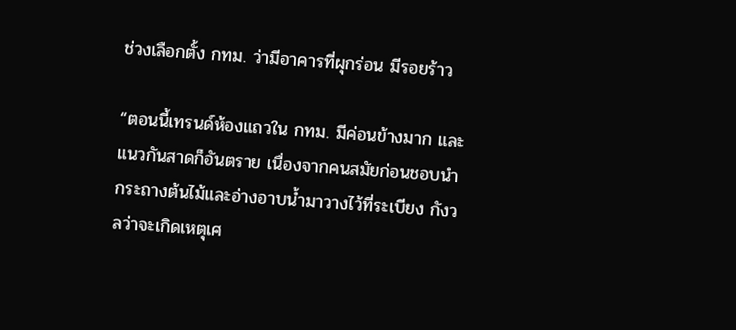ช่วงเลือกตั้ง กทม. ว่ามีอาคารที่ผุกร่อน มีรอยร้าว

“ตอนนี้เทรนด์ห้องแถวใน กทม. มีค่อนข้างมาก และแนวกันสาดก็อันตราย เนื่องจากคนสมัยก่อนชอบนำกระถางต้นไม้และอ่างอาบน้ำมาวางไว้ที่ระเบียง กังวลว่าจะเกิดเหตุเศ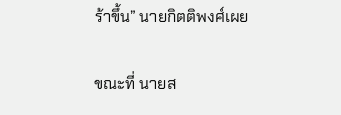ร้าขึ้น” นายกิตติพงศ์เผย

ขณะที่ นายส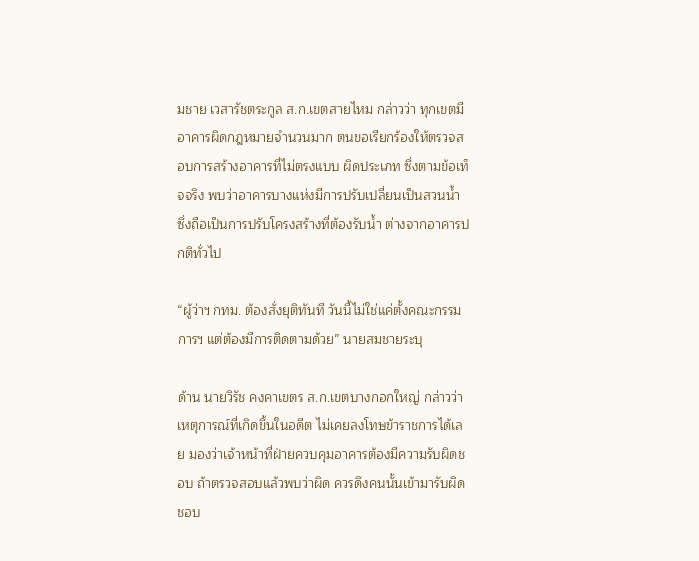มชาย เวสารัชตระกูล ส.ก.เขตสายไหม กล่าวว่า ทุกเขตมีอาคารผิดกฎหมายจำนวนมาก ตนขอเรียกร้องให้ตรวจสอบการสร้างอาคารที่ไม่ตรงแบบ ผิดประเภท ซึ่งตามข้อเท็จจริง พบว่าอาคารบางแห่งมีการปรับเปลี่ยนเป็นสวนน้ำ ซึ่งถือเป็นการปรับโครงสร้างที่ต้องรับน้ำ ต่างจากอาคารปกติทั่วไป

“ผู้ว่าฯ กทม. ต้องสั่งยุติทันที วันนี้ไม่ใช่แค่ตั้งคณะกรรมการฯ แต่ต้องมีการติดตามด้วย” นายสมชายระบุ

ด้าน นายวิรัช คงคาเขตร ส.ก.เขตบางกอกใหญ่ กล่าวว่า เหตุการณ์ที่เกิดขึ้นในอดีต ไม่เคยลงโทษข้าราชการได้เลย มองว่าเจ้าหน้าที่ฝ่ายควบคุมอาคารต้องมีความรับผิดชอบ ถ้าตรวจสอบแล้วพบว่าผิด ควรดึงคนนั้นเข้ามารับผิดชอบ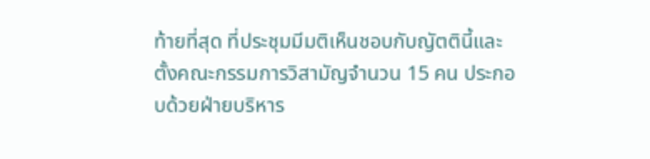ท้ายที่สุด ที่ประชุมมีมติเห็นชอบกับญัตตินี้และตั้งคณะกรรมการวิสามัญจำนวน 15 คน ประกอบด้วยฝ่ายบริหาร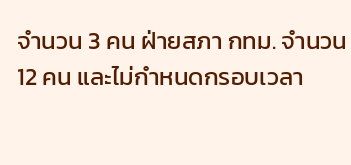จำนวน 3 คน ฝ่ายสภา กทม. จำนวน 12 คน และไม่กำหนดกรอบเวลา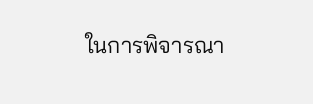ในการพิจารณา